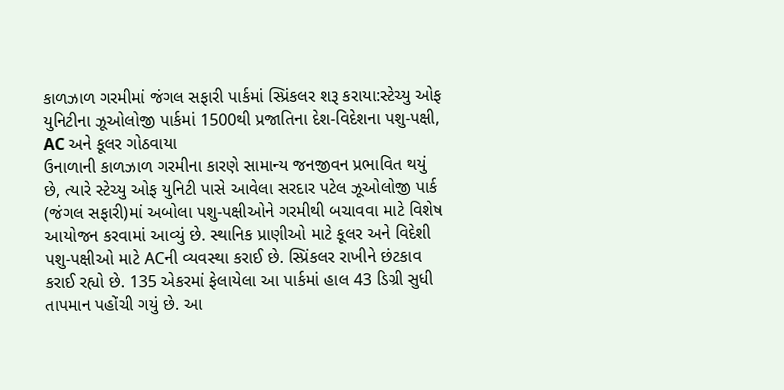કાળઝાળ ગરમીમાં જંગલ સફારી પાર્કમાં સ્પ્રિંકલર શરૂ કરાયા:સ્ટેચ્યુ ઓફ યુનિટીના ઝૂઓલોજી પાર્કમાં 1500થી પ્રજાતિના દેશ-વિદેશના પશુ-પક્ષી, AC અને કૂલર ગોઠવાયા
ઉનાળાની કાળઝાળ ગરમીના કારણે સામાન્ય જનજીવન પ્રભાવિત થયું છે, ત્યારે સ્ટેચ્યુ ઓફ યુનિટી પાસે આવેલા સરદાર પટેલ ઝૂઓલોજી પાર્ક (જંગલ સફારી)માં અબોલા પશુ-પક્ષીઓને ગરમીથી બચાવવા માટે વિશેષ આયોજન કરવામાં આવ્યું છે. સ્થાનિક પ્રાણીઓ માટે કૂલર અને વિદેશી પશુ-પક્ષીઓ માટે ACની વ્યવસ્થા કરાઈ છે. સ્પ્રિંકલર રાખીને છંટકાવ કરાઈ રહ્યો છે. 135 એકરમાં ફેલાયેલા આ પાર્કમાં હાલ 43 ડિગ્રી સુધી તાપમાન પહોંચી ગયું છે. આ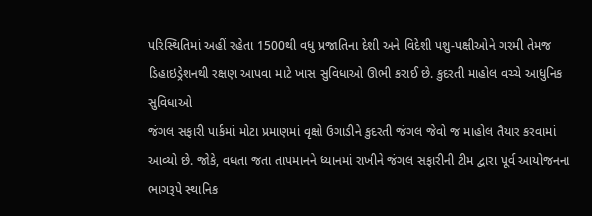પરિસ્થિતિમાં અહીં રહેતા 1500થી વધુ પ્રજાતિના દેશી અને વિદેશી પશુ-પક્ષીઓને ગરમી તેમજ ડિહાઇડ્રેશનથી રક્ષણ આપવા માટે ખાસ સુવિધાઓ ઊભી કરાઈ છે. કુદરતી માહોલ વચ્ચે આધુનિક સુવિધાઓ
જંગલ સફારી પાર્કમાં મોટા પ્રમાણમાં વૃક્ષો ઉગાડીને કુદરતી જંગલ જેવો જ માહોલ તૈયાર કરવામાં આવ્યો છે. જોકે, વધતા જતા તાપમાનને ધ્યાનમાં રાખીને જંગલ સફારીની ટીમ દ્વારા પૂર્વ આયોજનના ભાગરૂપે સ્થાનિક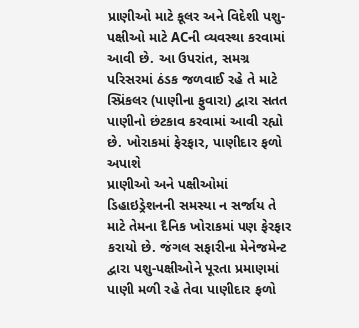પ્રાણીઓ માટે કૂલર અને વિદેશી પશુ-પક્ષીઓ માટે ACની વ્યવસ્થા કરવામાં આવી છે. આ ઉપરાંત, સમગ્ર પરિસરમાં ઠંડક જળવાઈ રહે તે માટે સ્પ્રિંકલર (પાણીના ફુવારા) દ્વારા સતત પાણીનો છંટકાવ કરવામાં આવી રહ્યો છે. ખોરાકમાં ફેરફાર, પાણીદાર ફળો અપાશે
પ્રાણીઓ અને પક્ષીઓમાં ડિહાઇડ્રેશનની સમસ્યા ન સર્જાય તે માટે તેમના દૈનિક ખોરાકમાં પણ ફેરફાર કરાયો છે. જંગલ સફારીના મેનેજમેન્ટ દ્વારા પશુ-પક્ષીઓને પૂરતા પ્રમાણમાં પાણી મળી રહે તેવા પાણીદાર ફળો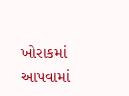ખોરાકમાં આપવામાં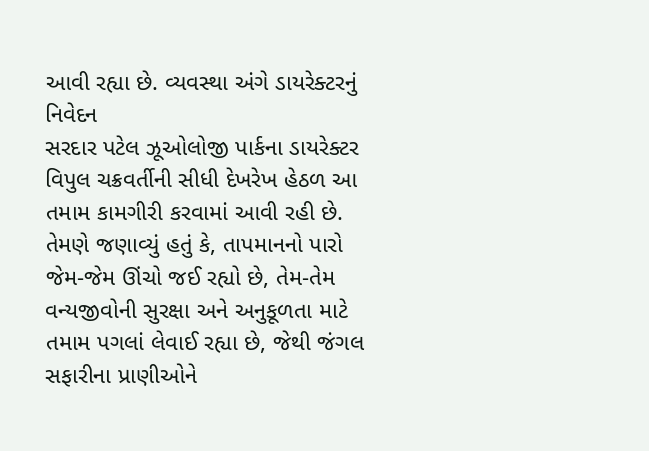આવી રહ્યા છે. વ્યવસ્થા અંગે ડાયરેક્ટરનું નિવેદન
સરદાર પટેલ ઝૂઓલોજી પાર્કના ડાયરેક્ટર વિપુલ ચક્રવર્તીની સીધી દેખરેખ હેઠળ આ તમામ કામગીરી કરવામાં આવી રહી છે. તેમણે જણાવ્યું હતું કે, તાપમાનનો પારો જેમ-જેમ ઊંચો જઈ રહ્યો છે, તેમ-તેમ વન્યજીવોની સુરક્ષા અને અનુકૂળતા માટે તમામ પગલાં લેવાઈ રહ્યા છે, જેથી જંગલ સફારીના પ્રાણીઓને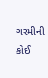ગરમીની કોઈ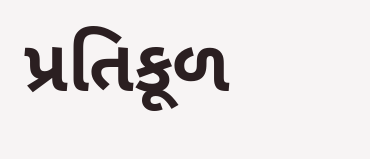પ્રતિકૂળ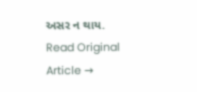અસર ન થાય.
Read Original Article →